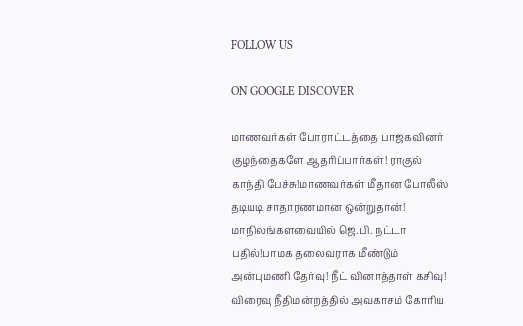FOLLOW US

ON GOOGLE DISCOVER

மாணவர்கள் போராட்டத்தை பாஜகவினர் குழந்தைகளே ஆதரிப்பார்கள்! ராகுல் காந்தி பேச்சு!மாணவர்கள் மீதான போலீஸ் தடியடி சாதாரணமான ஒன்றுதான்! மாநிலங்களவையில் ஜெ.பி. நட்டா பதில்!பாமக தலைவராக மீண்டும் அன்புமணி தேர்வு! நீட் வினாத்தாள் கசிவு! விரைவு நீதிமன்றத்தில் அவகாசம் கோரிய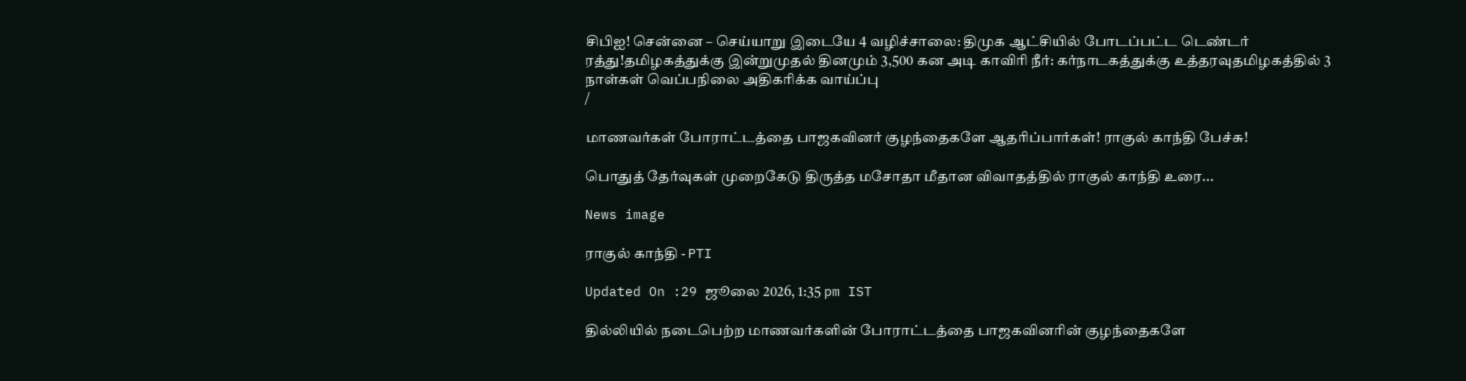சிபிஐ! சென்னை – செய்யாறு இடையே 4 வழிச்சாலை: திமுக ஆட்சியில் போடப்பட்ட டெண்டர் ரத்து!தமிழகத்துக்கு இன்றுமுதல் தினமும் 3,500 கன அடி காவிரி நீர்: கர்நாடகத்துக்கு உத்தரவுதமிழகத்தில் 3 நாள்கள் வெப்பநிலை அதிகரிக்க வாய்ப்பு
/

மாணவர்கள் போராட்டத்தை பாஜகவினர் குழந்தைகளே ஆதரிப்பார்கள்! ராகுல் காந்தி பேச்சு!

பொதுத் தேர்வுகள் முறைகேடு திருத்த மசோதா மீதான விவாதத்தில் ராகுல் காந்தி உரை...

News image

ராகுல் காந்தி - PTI

Updated On :29 ஜூலை 2026, 1:35 pm IST

தில்லியில் நடைபெற்ற மாணவர்களின் போராட்டத்தை பாஜகவினரின் குழந்தைகளே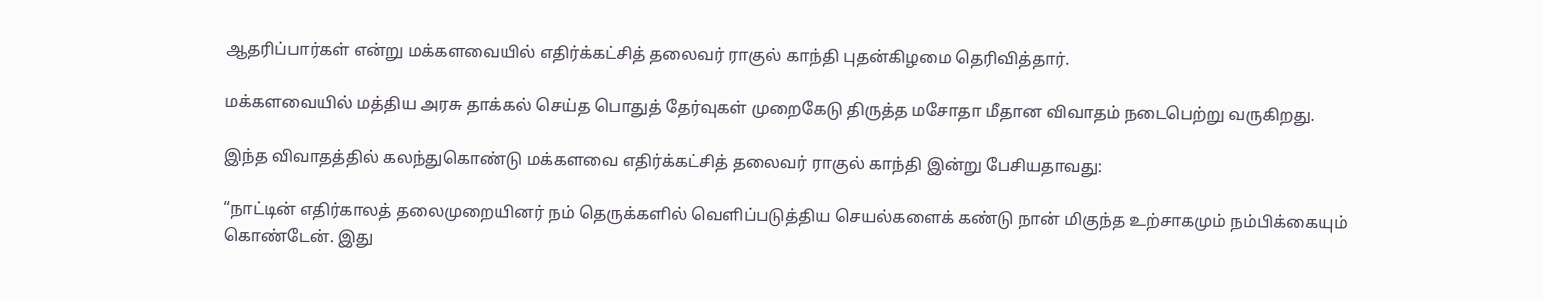ஆதரிப்பார்கள் என்று மக்களவையில் எதிர்க்கட்சித் தலைவர் ராகுல் காந்தி புதன்கிழமை தெரிவித்தார்.

மக்களவையில் மத்திய அரசு தாக்கல் செய்த பொதுத் தேர்வுகள் முறைகேடு திருத்த மசோதா மீதான விவாதம் நடைபெற்று வருகிறது.

இந்த விவாதத்தில் கலந்துகொண்டு மக்களவை எதிர்க்கட்சித் தலைவர் ராகுல் காந்தி இன்று பேசியதாவது:

“நாட்டின் எதிர்காலத் தலைமுறையினர் நம் தெருக்களில் வெளிப்படுத்திய செயல்களைக் கண்டு நான் மிகுந்த உற்சாகமும் நம்பிக்கையும் கொண்டேன். இது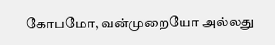கோபமோ, வன்முறையோ அல்லது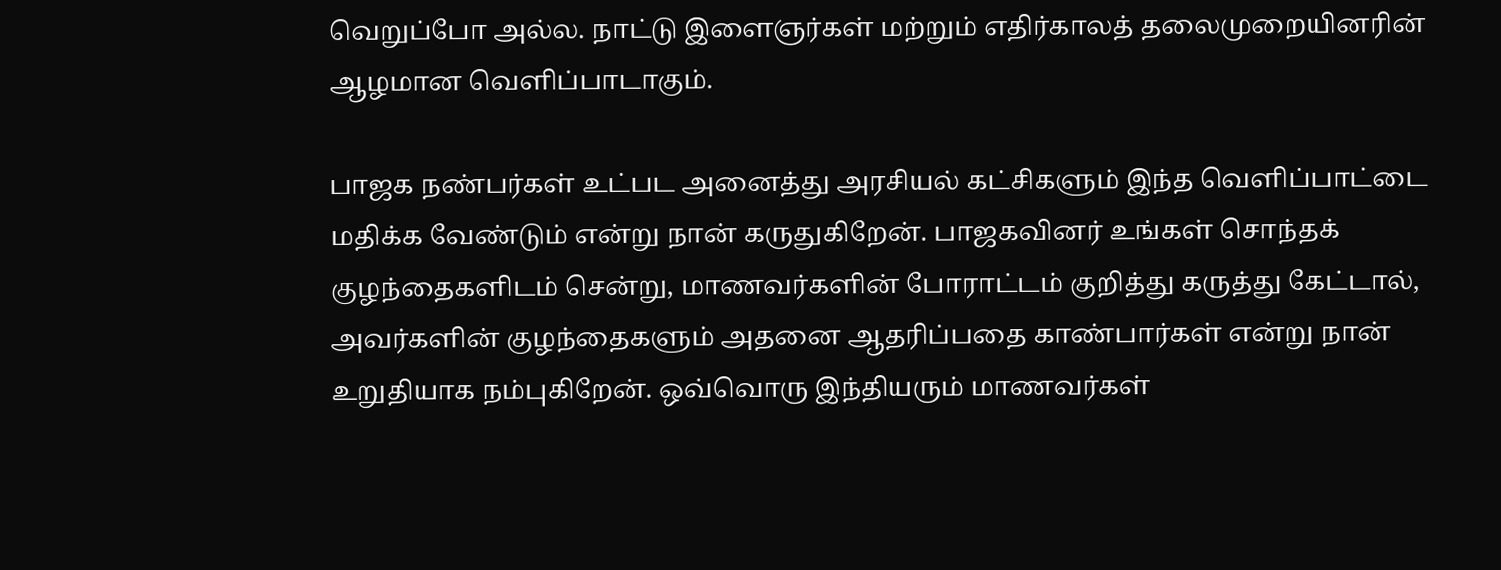வெறுப்போ அல்ல. நாட்டு இளைஞர்கள் மற்றும் எதிர்காலத் தலைமுறையினரின் ஆழமான வெளிப்பாடாகும்.

பாஜக நண்பர்கள் உட்பட அனைத்து அரசியல் கட்சிகளும் இந்த வெளிப்பாட்டை மதிக்க வேண்டும் என்று நான் கருதுகிறேன். பாஜகவினர் உங்கள் சொந்தக் குழந்தைகளிடம் சென்று, மாணவர்களின் போராட்டம் குறித்து கருத்து கேட்டால், அவர்களின் குழந்தைகளும் அதனை ஆதரிப்பதை காண்பார்கள் என்று நான் உறுதியாக நம்புகிறேன். ஒவ்வொரு இந்தியரும் மாணவர்கள்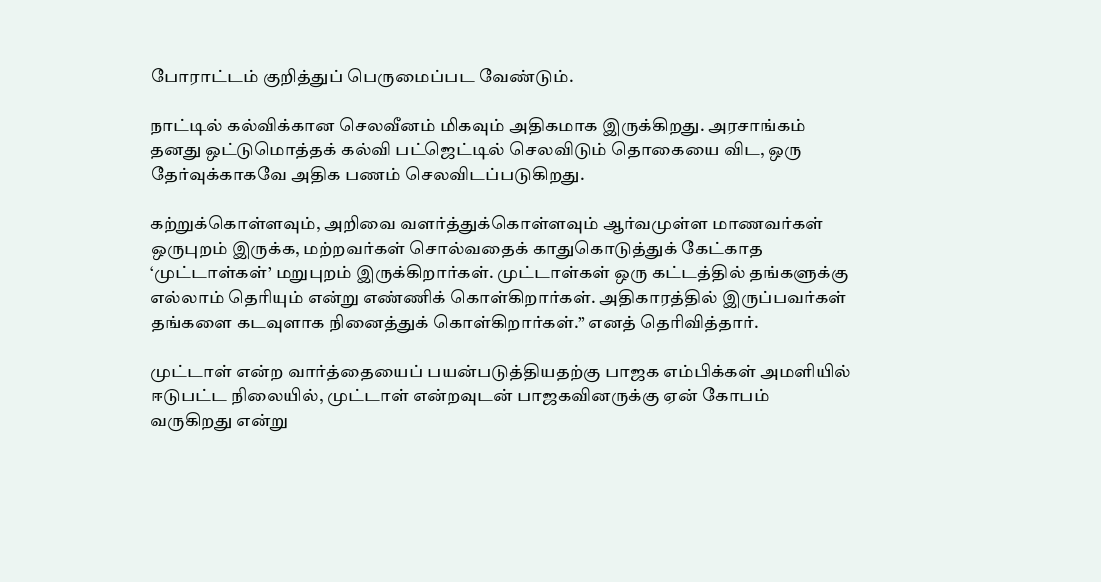போராட்டம் குறித்துப் பெருமைப்பட வேண்டும்.

நாட்டில் கல்விக்கான செலவீனம் மிகவும் அதிகமாக இருக்கிறது. அரசாங்கம் தனது ஒட்டுமொத்தக் கல்வி பட்ஜெட்டில் செலவிடும் தொகையை விட, ஒரு தேர்வுக்காகவே அதிக பணம் செலவிடப்படுகிறது.

கற்றுக்கொள்ளவும், அறிவை வளர்த்துக்கொள்ளவும் ஆர்வமுள்ள மாணவர்கள் ஒருபுறம் இருக்க, மற்றவர்கள் சொல்வதைக் காதுகொடுத்துக் கேட்காத ‘முட்டாள்கள்’ மறுபுறம் இருக்கிறார்கள். முட்டாள்கள் ஒரு கட்டத்தில் தங்களுக்கு எல்லாம் தெரியும் என்று எண்ணிக் கொள்கிறார்கள். அதிகாரத்தில் இருப்பவர்கள் தங்களை கடவுளாக நினைத்துக் கொள்கிறார்கள்.” எனத் தெரிவித்தார்.

முட்டாள் என்ற வார்த்தையைப் பயன்படுத்தியதற்கு பாஜக எம்பிக்கள் அமளியில் ஈடுபட்ட நிலையில், முட்டாள் என்றவுடன் பாஜகவினருக்கு ஏன் கோபம் வருகிறது என்று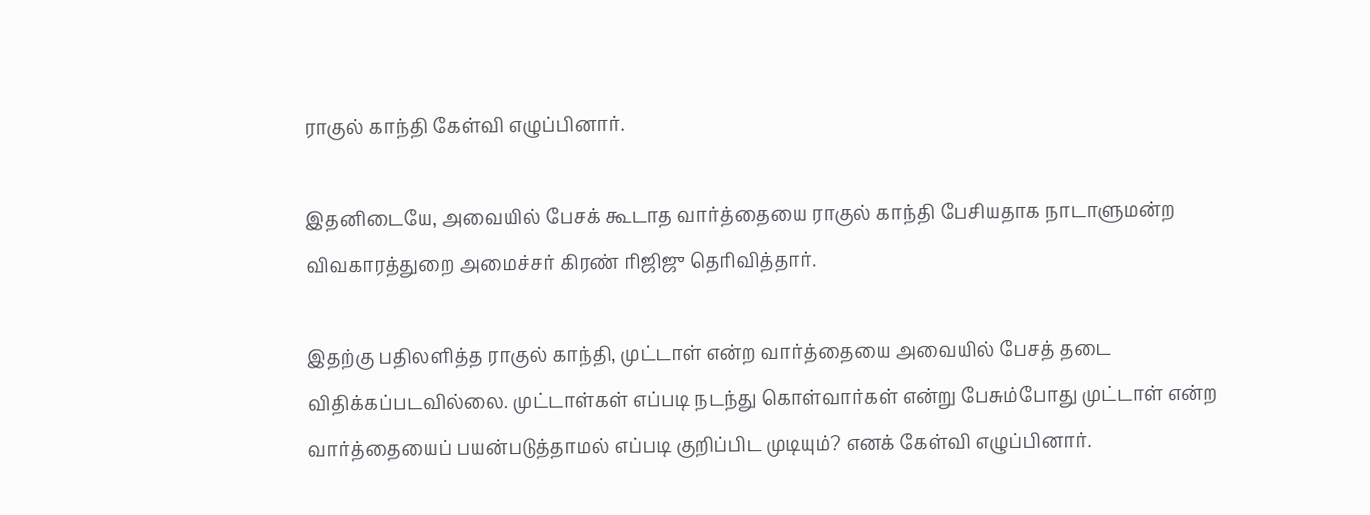ராகுல் காந்தி கேள்வி எழுப்பினார்.

இதனிடையே, அவையில் பேசக் கூடாத வார்த்தையை ராகுல் காந்தி பேசியதாக நாடாளுமன்ற விவகாரத்துறை அமைச்சர் கிரண் ரிஜிஜு தெரிவித்தார்.

இதற்கு பதிலளித்த ராகுல் காந்தி, முட்டாள் என்ற வார்த்தையை அவையில் பேசத் தடை விதிக்கப்படவில்லை. முட்டாள்கள் எப்படி நடந்து கொள்வார்கள் என்று பேசும்போது முட்டாள் என்ற வார்த்தையைப் பயன்படுத்தாமல் எப்படி குறிப்பிட முடியும்? எனக் கேள்வி எழுப்பினார்.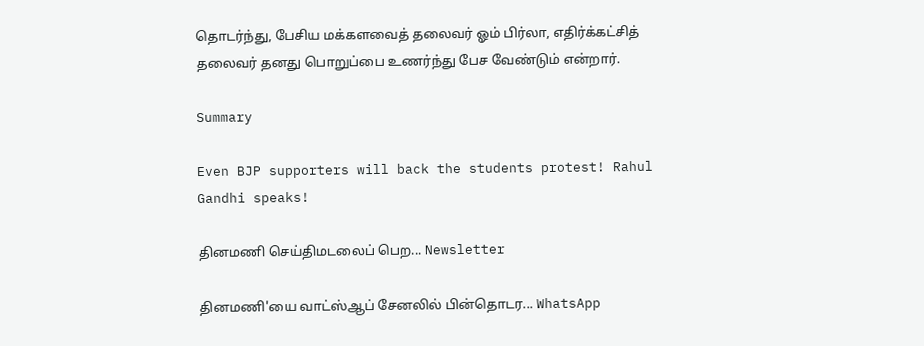தொடர்ந்து, பேசிய மக்களவைத் தலைவர் ஓம் பிர்லா, எதிர்க்கட்சித் தலைவர் தனது பொறுப்பை உணர்ந்து பேச வேண்டும் என்றார்.

Summary

Even BJP supporters will back the students protest! Rahul Gandhi speaks!

தினமணி செய்திமடலைப் பெற... Newsletter

தினமணி'யை வாட்ஸ்ஆப் சேனலில் பின்தொடர... WhatsApp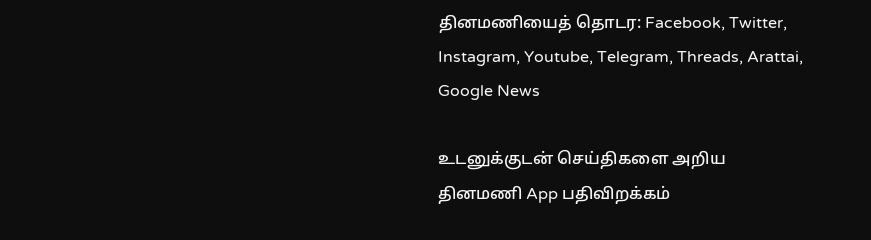தினமணியைத் தொடர: Facebook, Twitter, Instagram, Youtube, Telegram, Threads, Arattai, Google News

உடனுக்குடன் செய்திகளை அறிய தினமணி App பதிவிறக்கம்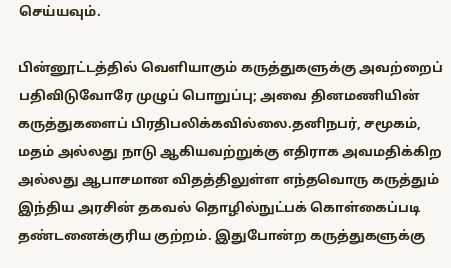செய்யவும்.

பின்னூட்டத்தில் வெளியாகும் கருத்துகளுக்கு அவற்றைப் பதிவிடுவோரே முழுப் பொறுப்பு; அவை தினமணியின் கருத்துகளைப் பிரதிபலிக்கவில்லை.தனிநபர், சமூகம், மதம் அல்லது நாடு ஆகியவற்றுக்கு எதிராக அவமதிக்கிற அல்லது ஆபாசமான விதத்திலுள்ள எந்தவொரு கருத்தும் இந்திய அரசின் தகவல் தொழில்நுட்பக் கொள்கைப்படி தண்டனைக்குரிய குற்றம். இதுபோன்ற கருத்துகளுக்கு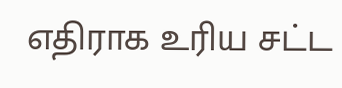எதிராக உரிய சட்ட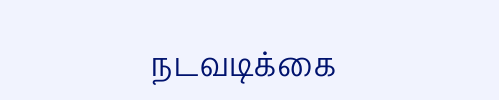நடவடிக்கை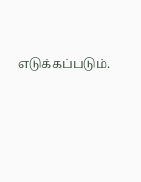எடுக்கப்படும்.